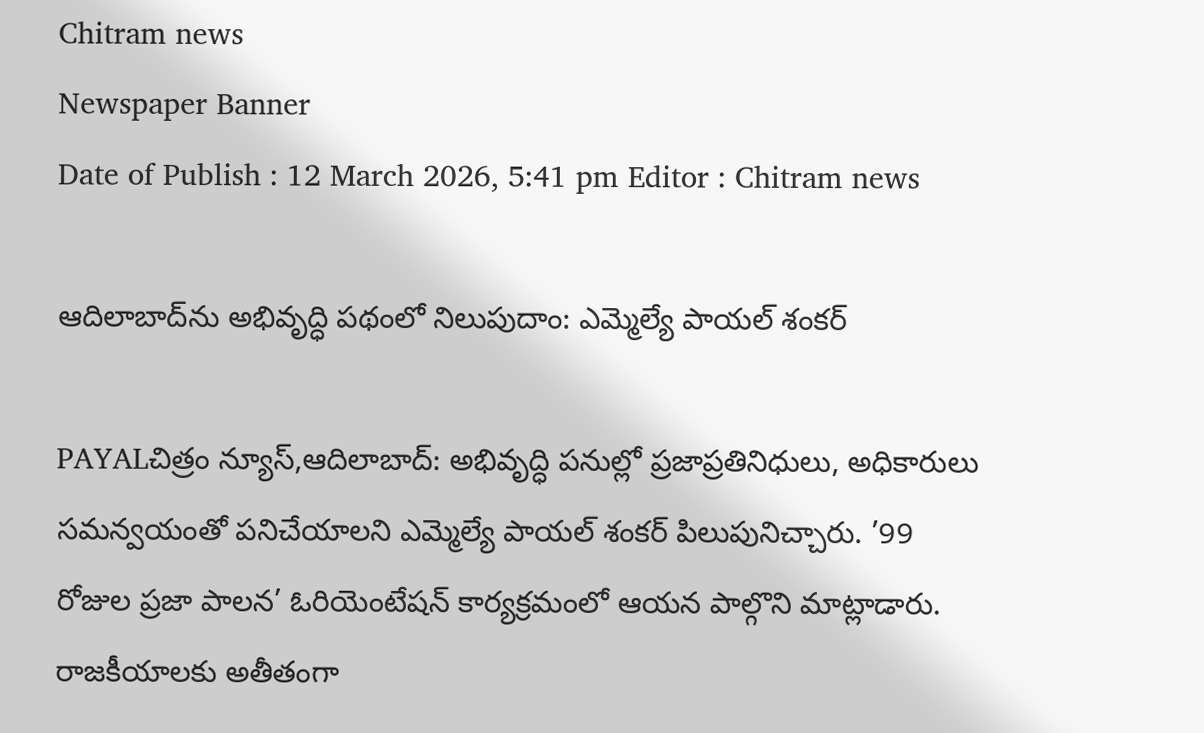Chitram news
Newspaper Banner
Date of Publish : 12 March 2026, 5:41 pm Editor : Chitram news

ఆదిలాబాద్‌ను అభివృద్ధి పథంలో నిలుపుదాం: ఎమ్మెల్యే పాయల్ శంకర్

PAYALచిత్రం న్యూస్,ఆదిలాబాద్: అభివృద్ధి పనుల్లో ప్రజాప్రతినిధులు, అధికారులు సమన్వయంతో పనిచేయాలని ఎమ్మెల్యే పాయల్ శంకర్ పిలుపునిచ్చారు. ’99 రోజుల ప్రజా పాలన’ ఓరియెంటేషన్ కార్యక్రమంలో ఆయన పాల్గొని మాట్లాడారు. రాజకీయాలకు అతీతంగా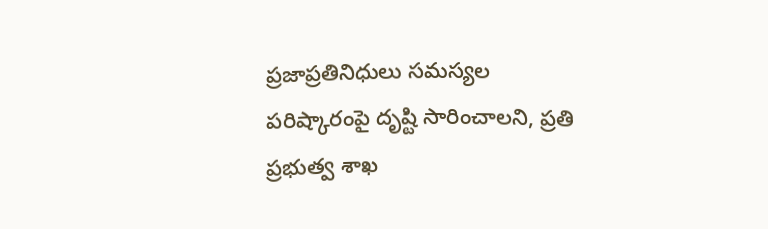ప్రజాప్రతినిధులు సమస్యల పరిష్కారంపై దృష్టి సారించాలని, ప్రతి ప్రభుత్వ శాఖ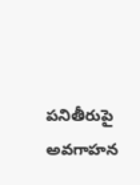పనితీరుపై అవగాహన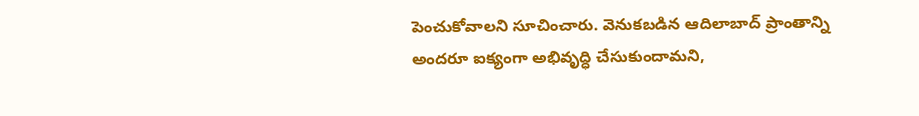పెంచుకోవాలని సూచించారు. వెనుకబడిన ఆదిలాబాద్ ప్రాంతాన్ని అందరూ ఐక్యంగా అభివృద్ధి చేసుకుందామని,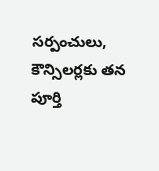సర్పంచులు, కౌన్సిలర్లకు తన పూర్తి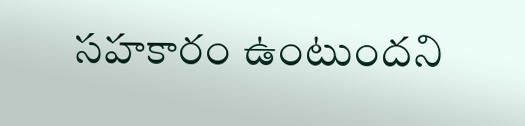సహకారం ఉంటుందని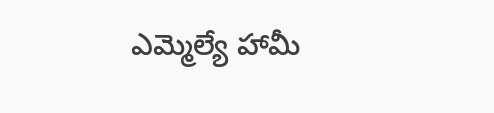ఎమ్మెల్యే హామీ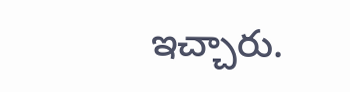ఇచ్చారు.